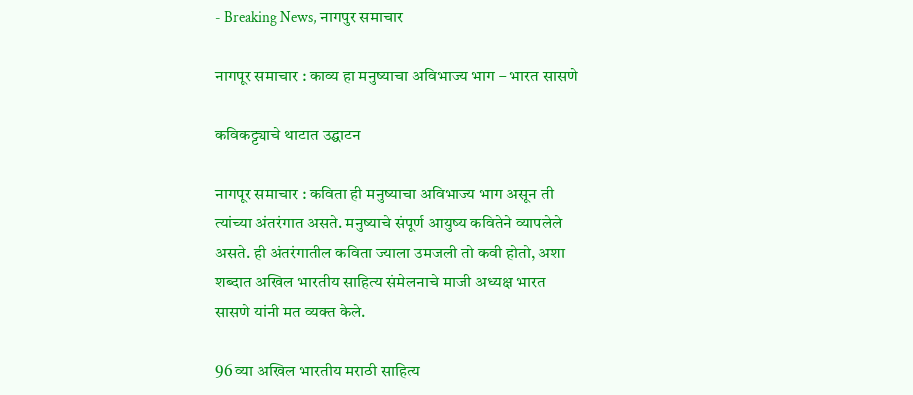- Breaking News, नागपुर समाचार

नागपूर समाचार ‍: काव्य हा मनुष्‍याचा अविभाज्‍य भाग – भारत सासणे

कविकट्ट्याचे थाटात उद्घाटन

नागपूर समाचार : कविता ही मनुष्‍याचा अविभाज्‍य भाग असून ती त्‍यांच्‍या अंतरंगात असते. मनुष्‍याचे संपूर्ण आयुष्‍य कवितेने व्‍यापलेले असते. ही अंतरंगातील कविता ज्‍याला उमजली तो क‍वी होतो, अशा शब्‍दात अखिल भारतीय साहित्‍य संमेलनाचे माजी अध्‍यक्ष भारत सासणे यांनी मत व्‍यक्‍त केले.

96 व्‍या अखिल भारतीय मराठी साहित्‍य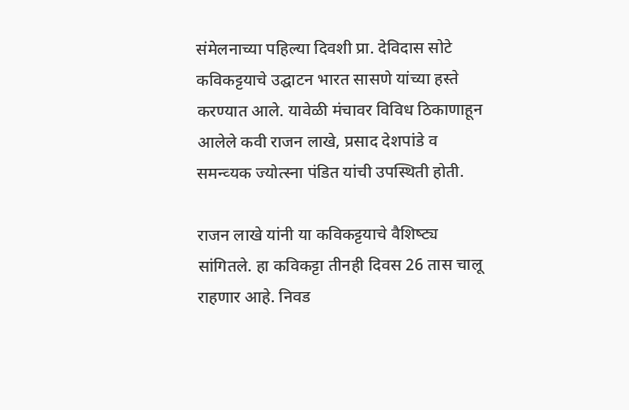संमेलनाच्‍या पहिल्‍या द‍िवशी प्रा. देविदास सोटे कविकट्टयाचे उद्घाटन भारत सासणे यांच्‍या हस्‍ते करण्‍यात आले. यावेळी मंचावर विविध ठिकाणाहून आलेले कवी राजन लाखे, प्रसाद देशपांडे व समन्‍व्‍यक ज्योत्स्ना पंडित यांची उपस्थिती होती.

राजन लाखे यांनी या कविकट्टयाचे वैशिष्‍ट्य सांगितले. हा कविकट्टा तीनही दिवस 26 तास चालू राहणार आहे. निवड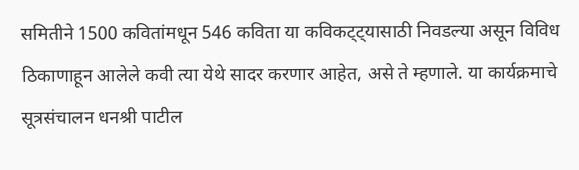समितीने 1500 कवितांमधून 546 कविता या कविकट्ट्यासाठी निवडल्या असून विविध ठिकाणाहून आलेले कवी त्‍या येथे सादर करणार आहेत, असे ते म्‍हणाले. या कार्यक्रमाचे सूत्रसंचालन धनश्री पाटील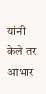यांनी केले तर आभार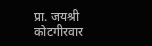प्रा. जयश्री कोटगीरवार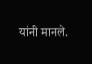यांनी मानले.